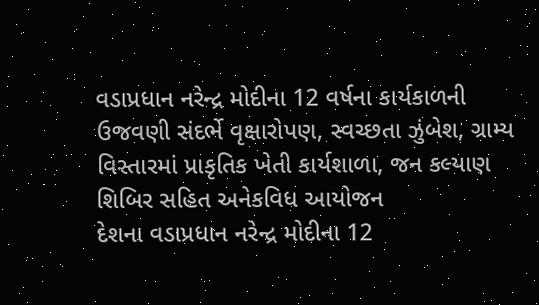વડાપ્રધાન નરેન્દ્ર મોદીના 12 વર્ષના કાર્યકાળની ઉજવણી સંદર્ભે વૃક્ષારોપણ, સ્વચ્છતા ઝુંબેશ, ગ્રામ્ય વિસ્તારમાં પ્રાકૃતિક ખેતી કાર્યશાળા, જન કલ્યાણ શિબિર સહિત અનેકવિધ આયોજન
દેશના વડાપ્રધાન નરેન્દ્ર મોદીના 12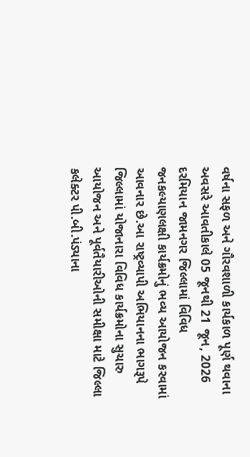વર્ષના સફળ અને ગૌરવશાળી કાર્યકાળ પૂર્ણ થવાના અવસરે આવતીકાલે 05 જૂનથી 21 જૂન, 2026 દરમિયાન જામનગર જિલ્લામાં વિવિધ જનકલ્યાણલક્ષી કાર્યક્રમોનું ભવ્ય આયોજન કરવામાં આવનાર છે.આ રાષ્ટ્રવ્યાપી અભિયાનના ભાગરૂપે જિલ્લામાં યોજાનારા વિવિધ કાર્યક્રમોના સુચારુ આયોજન અને પૂર્વતૈયારીઓની સમીક્ષા માટે જિલ્લા કલેક્ટર પી.બી.પંડ્યાના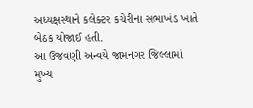અધ્યક્ષસ્થાને કલેક્ટર કચેરીના સભાખંડ ખાતે બેઠક યોજાઈ હતી.
આ ઉજવણી અન્વયે જામનગર જિલ્લામાં મુખ્ય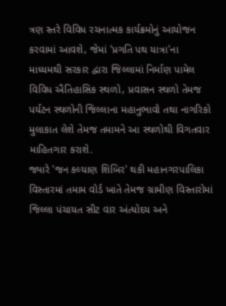ત્રણ સ્તરે વિવિધ રચનાત્મક કાર્યક્રમોનું આયોજન કરવામાં આવશે, જેમાં 'પ્રગતિ પથ યાત્રા'ના માધ્યમથી સરકાર દ્વારા જિલ્લામાં નિર્માણ પામેલ વિવિધ ઐતિહાસિક સ્થળો, પ્રવાસન સ્થળો તેમજ પર્યટન સ્થળોની જિલ્લાના મહાનુભાવો તથા નાગરિકો મુલાકાત લેશે તેમજ તમામને આ સ્થળોથી વિગતવાર માહિતગાર કરાશે.
જ્યારે 'જન કલ્યાણ શિબિર' થકી મહાનગરપાલિકા વિસ્તારમાં તમામ વોર્ડ ખાતે તેમજ ગ્રામીણ વિસ્તારોમાં જિલ્લા પંચાયત સીટ વાર અંત્યોદય અને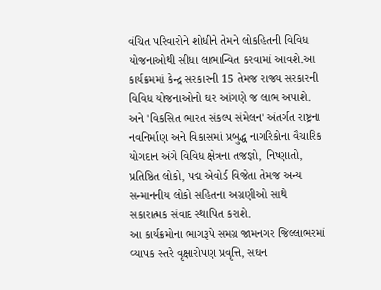વંચિત પરિવારોને શોધીને તેમને લોકહિતની વિવિધ યોજનાઓથી સીધા લાભાન્વિત કરવામાં આવશે.આ કાર્યક્રમમાં કેન્દ્ર સરકારની 15 તેમજ રાજ્ય સરકારની વિવિધ યોજનાઓનો ઘર આંગણે જ લાભ અપાશે. અને 'વિકસિત ભારત સંકલ્પ સંમેલન' અંતર્ગત રાષ્ટ્રના નવનિર્માણ અને વિકાસમાં પ્રબુદ્ધ નાગરિકોના વૈચારિક યોગદાન અંગે વિવિધ ક્ષેત્રના તજજ્ઞો, નિષ્ણાતો, પ્રતિષ્ઠિત લોકો, પદ્મ એવોર્ડ વિજેતા તેમજ અન્ય સન્માનનીય લોકો સહિતના અગ્રણીઓ સાથે સકારાત્મક સંવાદ સ્થાપિત કરાશે.
આ કાર્યક્રમોના ભાગરૂપે સમગ્ર જામનગર જિલ્લાભરમાં વ્યાપક સ્તરે વૃક્ષારોપણ પ્રવૃત્તિ, સઘન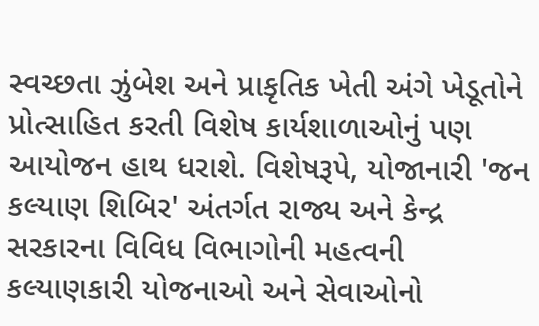સ્વચ્છતા ઝુંબેશ અને પ્રાકૃતિક ખેતી અંગે ખેડૂતોને પ્રોત્સાહિત કરતી વિશેષ કાર્યશાળાઓનું પણ આયોજન હાથ ધરાશે. વિશેષરૂપે, યોજાનારી 'જન કલ્યાણ શિબિર' અંતર્ગત રાજ્ય અને કેન્દ્ર સરકારના વિવિધ વિભાગોની મહત્વની કલ્યાણકારી યોજનાઓ અને સેવાઓનો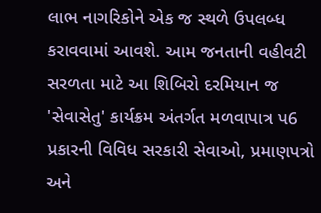લાભ નાગરિકોને એક જ સ્થળે ઉપલબ્ધ કરાવવામાં આવશે. આમ જનતાની વહીવટી સરળતા માટે આ શિબિરો દરમિયાન જ 'સેવાસેતુ' કાર્યક્રમ અંતર્ગત મળવાપાત્ર પ6 પ્રકારની વિવિધ સરકારી સેવાઓ, પ્રમાણપત્રો અને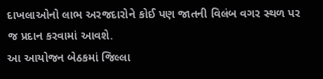દાખલાઓનો લાભ અરજદારોને કોઈ પણ જાતની વિલંબ વગર સ્થળ પર જ પ્રદાન કરવામાં આવશે.
આ આયોજન બેઠકમાં જિલ્લા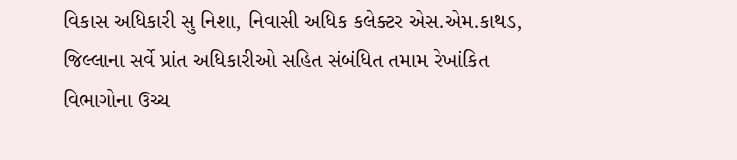વિકાસ અધિકારી સુ નિશા, નિવાસી અધિક કલેક્ટર એસ.એમ.કાથડ, જિલ્લાના સર્વે પ્રાંત અધિકારીઓ સહિત સંબંધિત તમામ રેખાંકિત વિભાગોના ઉચ્ચ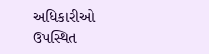અધિકારીઓ ઉપસ્થિત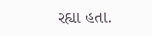રહ્યા હતા.